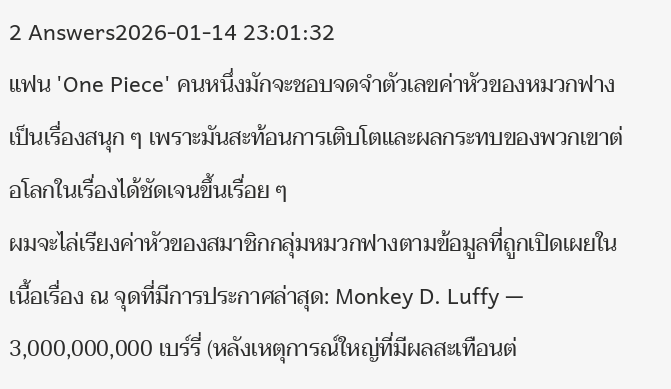2 Answers2026-01-14 23:01:32
แฟน 'One Piece' คนหนึ่งมักจะชอบจดจำตัวเลขค่าหัวของหมวกฟางเป็นเรื่องสนุก ๆ เพราะมันสะท้อนการเติบโตและผลกระทบของพวกเขาต่อโลกในเรื่องได้ชัดเจนขึ้นเรื่อย ๆ
ผมจะไล่เรียงค่าหัวของสมาชิกกลุ่มหมวกฟางตามข้อมูลที่ถูกเปิดเผยในเนื้อเรื่อง ณ จุดที่มีการประกาศล่าสุด: Monkey D. Luffy — 3,000,000,000 เบร์รี่ (หลังเหตุการณ์ใหญ่ที่มีผลสะเทือนต่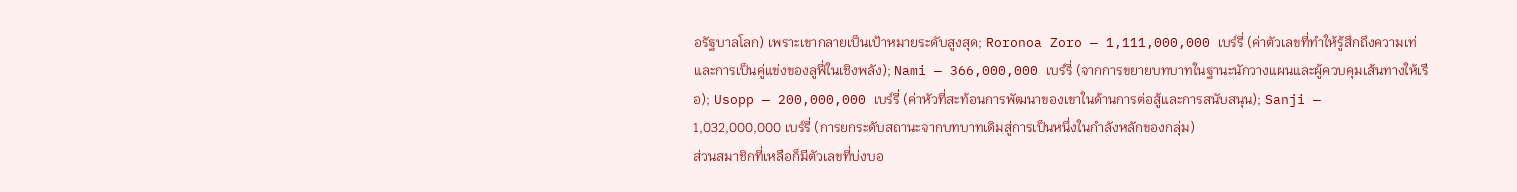อรัฐบาลโลก) เพราะเขากลายเป็นเป้าหมายระดับสูงสุด; Roronoa Zoro — 1,111,000,000 เบร์รี่ (ค่าตัวเลขที่ทำให้รู้สึกถึงความเท่และการเป็นคู่แข่งของลูฟี่ในเชิงพลัง); Nami — 366,000,000 เบร์รี่ (จากการขยายบทบาทในฐานะนักวางแผนและผู้ควบคุมเส้นทางให้เรือ); Usopp — 200,000,000 เบร์รี่ (ค่าหัวที่สะท้อนการพัฒนาของเขาในด้านการต่อสู้และการสนับสนุน); Sanji — 1,032,000,000 เบร์รี่ (การยกระดับสถานะจากบทบาทเดิมสู่การเป็นหนึ่งในกำลังหลักของกลุ่ม)
ส่วนสมาชิกที่เหลือก็มีตัวเลขที่บ่งบอ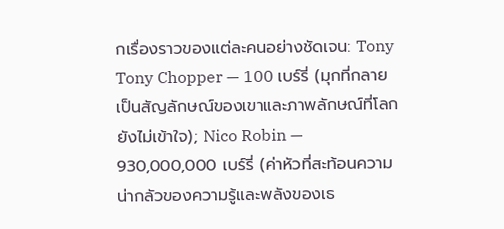กเรื่องราวของแต่ละคนอย่างชัดเจน: Tony Tony Chopper — 100 เบร์รี่ (มุกที่กลายเป็นสัญลักษณ์ของเขาและภาพลักษณ์ที่โลกยังไม่เข้าใจ); Nico Robin — 930,000,000 เบร์รี่ (ค่าหัวที่สะท้อนความน่ากลัวของความรู้และพลังของเธ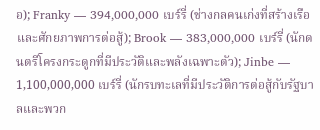อ); Franky — 394,000,000 เบร์รี่ (ช่างกลคนเก่งที่สร้างเรือและศักยภาพการต่อสู้); Brook — 383,000,000 เบร์รี่ (นักดนตรีโครงกระดูกที่มีประวัติและพลังเฉพาะตัว); Jinbe — 1,100,000,000 เบร์รี่ (นักรบทะเลที่มีประวัติการต่อสู้กับรัฐบาลและพวก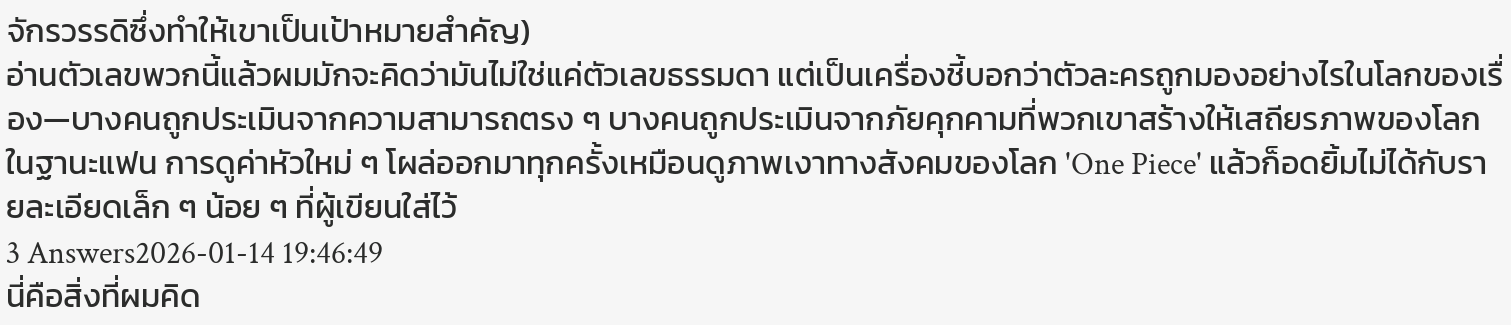จักรวรรดิซึ่งทำให้เขาเป็นเป้าหมายสำคัญ)
อ่านตัวเลขพวกนี้แล้วผมมักจะคิดว่ามันไม่ใช่แค่ตัวเลขธรรมดา แต่เป็นเครื่องชี้บอกว่าตัวละครถูกมองอย่างไรในโลกของเรื่อง—บางคนถูกประเมินจากความสามารถตรง ๆ บางคนถูกประเมินจากภัยคุกคามที่พวกเขาสร้างให้เสถียรภาพของโลก ในฐานะแฟน การดูค่าหัวใหม่ ๆ โผล่ออกมาทุกครั้งเหมือนดูภาพเงาทางสังคมของโลก 'One Piece' แล้วก็อดยิ้มไม่ได้กับรายละเอียดเล็ก ๆ น้อย ๆ ที่ผู้เขียนใส่ไว้
3 Answers2026-01-14 19:46:49
นี่คือสิ่งที่ผมคิด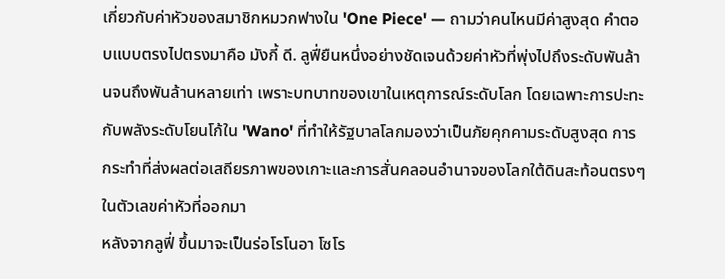เกี่ยวกับค่าหัวของสมาชิกหมวกฟางใน 'One Piece' — ถามว่าคนไหนมีค่าสูงสุด คำตอบแบบตรงไปตรงมาคือ มังกี้ ดี. ลูฟี่ยืนหนึ่งอย่างชัดเจนด้วยค่าหัวที่พุ่งไปถึงระดับพันล้านจนถึงพันล้านหลายเท่า เพราะบทบาทของเขาในเหตุการณ์ระดับโลก โดยเฉพาะการปะทะกับพลังระดับโยนโก้ใน 'Wano' ที่ทำให้รัฐบาลโลกมองว่าเป็นภัยคุกคามระดับสูงสุด การกระทำที่ส่งผลต่อเสถียรภาพของเกาะและการสั่นคลอนอำนาจของโลกใต้ดินสะท้อนตรงๆ ในตัวเลขค่าหัวที่ออกมา
หลังจากลูฟี่ ขึ้นมาจะเป็นร่อโรโนอา โซโร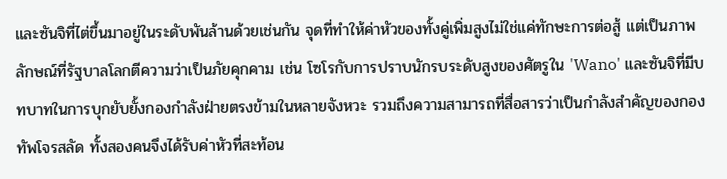และซันจิที่ไต่ขึ้นมาอยู่ในระดับพันล้านด้วยเช่นกัน จุดที่ทำให้ค่าหัวของทั้งคู่เพิ่มสูงไม่ใช่แค่ทักษะการต่อสู้ แต่เป็นภาพลักษณ์ที่รัฐบาลโลกตีความว่าเป็นภัยคุกคาม เช่น โซโรกับการปราบนักรบระดับสูงของศัตรูใน 'Wano' และซันจิที่มีบทบาทในการบุกยับยั้งกองกำลังฝ่ายตรงข้ามในหลายจังหวะ รวมถึงความสามารถที่สื่อสารว่าเป็นกำลังสำคัญของกองทัพโจรสลัด ทั้งสองคนจึงได้รับค่าหัวที่สะท้อน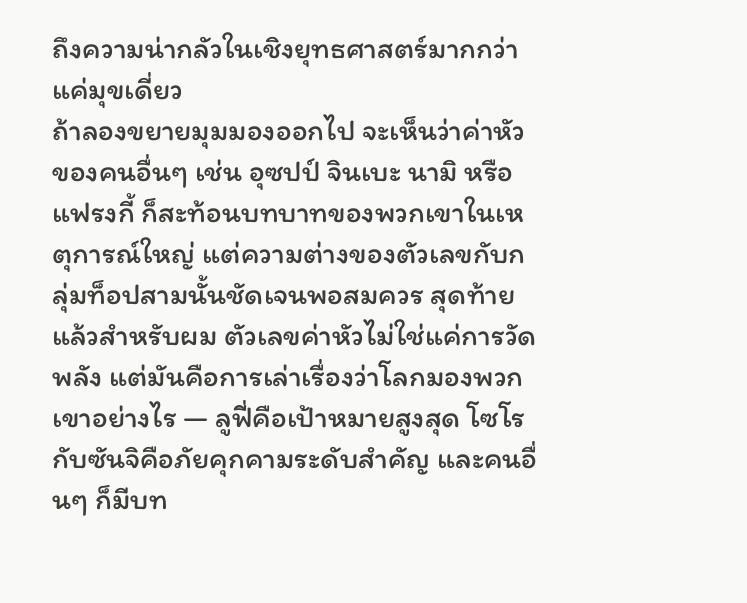ถึงความน่ากลัวในเชิงยุทธศาสตร์มากกว่าแค่มุขเดี่ยว
ถ้าลองขยายมุมมองออกไป จะเห็นว่าค่าหัวของคนอื่นๆ เช่น อุซปป์ จินเบะ นามิ หรือแฟรงกี้ ก็สะท้อนบทบาทของพวกเขาในเหตุการณ์ใหญ่ แต่ความต่างของตัวเลขกับกลุ่มท็อปสามนั้นชัดเจนพอสมควร สุดท้ายแล้วสำหรับผม ตัวเลขค่าหัวไม่ใช่แค่การวัดพลัง แต่มันคือการเล่าเรื่องว่าโลกมองพวกเขาอย่างไร — ลูฟี่คือเป้าหมายสูงสุด โซโรกับซันจิคือภัยคุกคามระดับสำคัญ และคนอื่นๆ ก็มีบท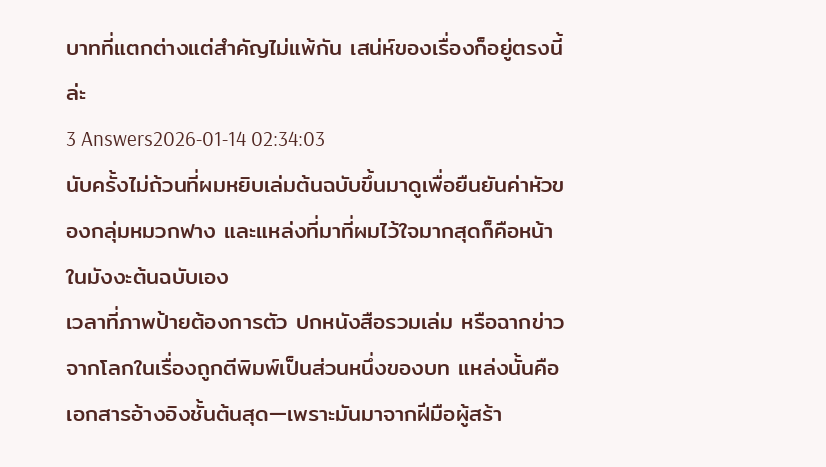บาทที่แตกต่างแต่สำคัญไม่แพ้กัน เสน่ห์ของเรื่องก็อยู่ตรงนี้ล่ะ
3 Answers2026-01-14 02:34:03
นับครั้งไม่ถ้วนที่ผมหยิบเล่มต้นฉบับขึ้นมาดูเพื่อยืนยันค่าหัวของกลุ่มหมวกฟาง และแหล่งที่มาที่ผมไว้ใจมากสุดก็คือหน้าในมังงะต้นฉบับเอง
เวลาที่ภาพป้ายต้องการตัว ปกหนังสือรวมเล่ม หรือฉากข่าวจากโลกในเรื่องถูกตีพิมพ์เป็นส่วนหนึ่งของบท แหล่งนั้นคือเอกสารอ้างอิงชั้นต้นสุด—เพราะมันมาจากฝีมือผู้สร้า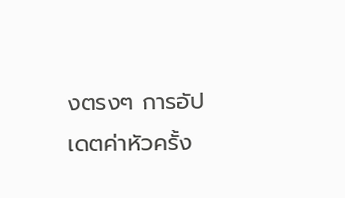งตรงๆ การอัปเดตค่าหัวครั้ง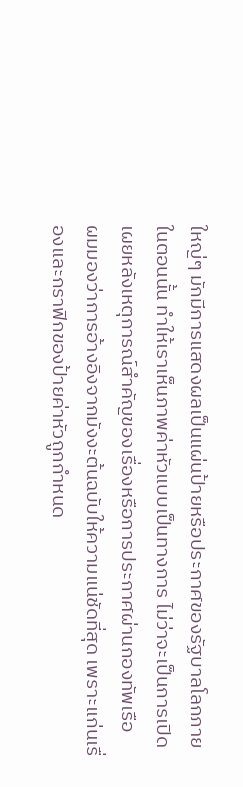ใหญ่ๆ มักมีการแสดงผลเป็นแผ่นป้ายหรือประกาศของรัฐบาลโลกภายในตอนนั้น ทำให้เราเห็นภาพค่าหัวแบบเป็นทางการ ไม่ว่าจะเป็นการเปิดเผยหลังเหตุการณ์สำคัญของเรื่องหรือการประกาศผ่านกองทัพเรือ
ผมมองว่าการอ้างอิงจากมังงะต้นฉบับให้ความแน่ชัดที่สุด เพราะแก่นเรื่องและกราฟิกของป้ายค่าหัวถูกกำหนด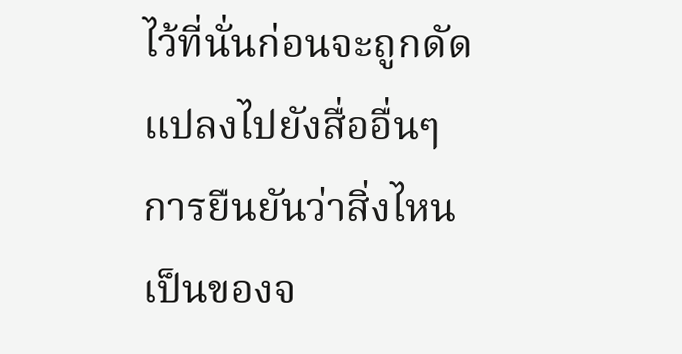ไว้ที่นั่นก่อนจะถูกดัดแปลงไปยังสื่ออื่นๆ การยืนยันว่าสิ่งไหนเป็นของจ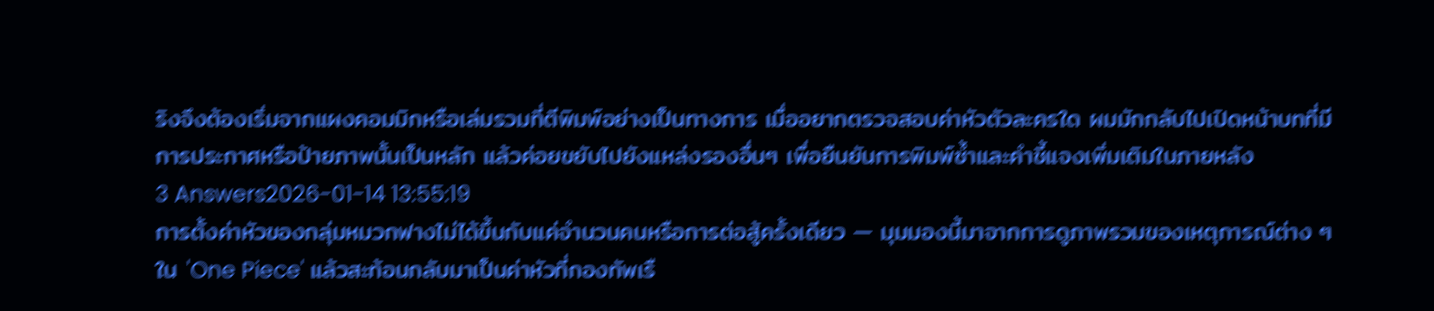ริงจึงต้องเริ่มจากแผงคอมมิกหรือเล่มรวมที่ตีพิมพ์อย่างเป็นทางการ เมื่ออยากตรวจสอบค่าหัวตัวละครใด ผมมักกลับไปเปิดหน้าบทที่มีการประกาศหรือป้ายภาพนั้นเป็นหลัก แล้วค่อยขยับไปยังแหล่งรองอื่นๆ เพื่อยืนยันการพิมพ์ซ้ำและคำชี้แจงเพิ่มเติมในภายหลัง
3 Answers2026-01-14 13:55:19
การตั้งค่าหัวของกลุ่มหมวกฟางไม่ได้ขึ้นกับแค่จำนวนคนหรือการต่อสู้ครั้งเดียว — มุมมองนี้มาจากการดูภาพรวมของเหตุการณ์ต่าง ๆ ใน 'One Piece' แล้วสะท้อนกลับมาเป็นค่าหัวที่กองทัพเรื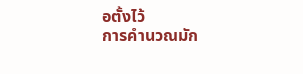อตั้งไว้
การคำนวณมัก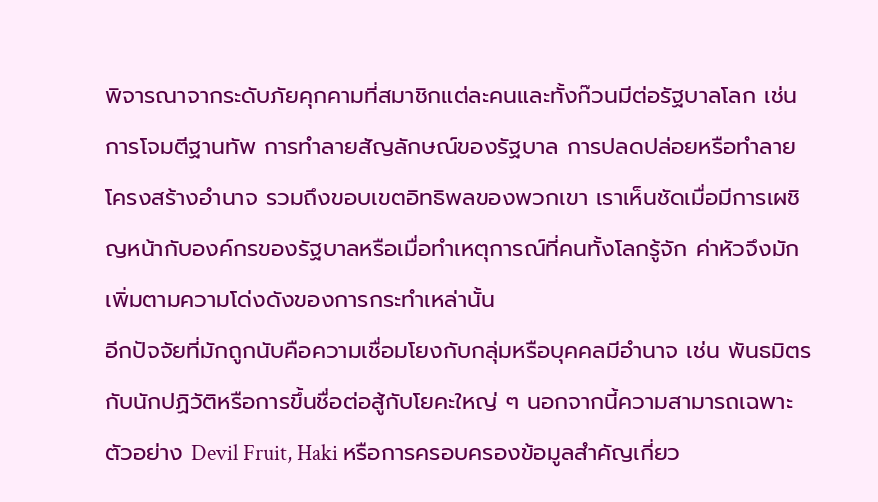พิจารณาจากระดับภัยคุกคามที่สมาชิกแต่ละคนและทั้งก๊วนมีต่อรัฐบาลโลก เช่น การโจมตีฐานทัพ การทำลายสัญลักษณ์ของรัฐบาล การปลดปล่อยหรือทำลายโครงสร้างอำนาจ รวมถึงขอบเขตอิทธิพลของพวกเขา เราเห็นชัดเมื่อมีการเผชิญหน้ากับองค์กรของรัฐบาลหรือเมื่อทำเหตุการณ์ที่คนทั้งโลกรู้จัก ค่าหัวจึงมักเพิ่มตามความโด่งดังของการกระทำเหล่านั้น
อีกปัจจัยที่มักถูกนับคือความเชื่อมโยงกับกลุ่มหรือบุคคลมีอำนาจ เช่น พันธมิตรกับนักปฏิวัติหรือการขึ้นชื่อต่อสู้กับโยคะใหญ่ ๆ นอกจากนี้ความสามารถเฉพาะตัวอย่าง Devil Fruit, Haki หรือการครอบครองข้อมูลสำคัญเกี่ยว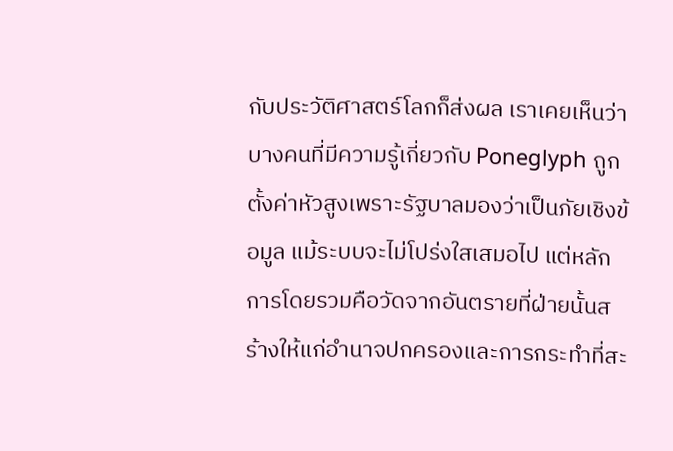กับประวัติศาสตร์โลกก็ส่งผล เราเคยเห็นว่าบางคนที่มีความรู้เกี่ยวกับ Poneglyph ถูกตั้งค่าหัวสูงเพราะรัฐบาลมองว่าเป็นภัยเชิงข้อมูล แม้ระบบจะไม่โปร่งใสเสมอไป แต่หลักการโดยรวมคือวัดจากอันตรายที่ฝ่ายนั้นสร้างให้แก่อำนาจปกครองและการกระทำที่สะ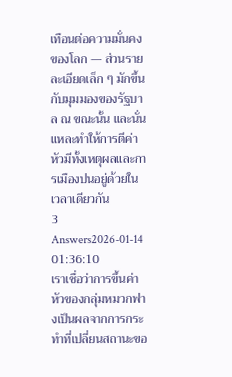เทือนต่อความมั่นคงของโลก — ส่วนรายละเอียดเล็ก ๆ มักขึ้นกับมุมมองของรัฐบาล ณ ขณะนั้น และนั่นแหละทำให้การตีค่าหัวมีทั้งเหตุผลและการเมืองปนอยู่ด้วยในเวลาเดียวกัน
3 Answers2026-01-14 01:36:10
เราเชื่อว่าการขึ้นค่าหัวของกลุ่มหมวกฟางเป็นผลจากการกระทำที่เปลี่ยนสถานะขอ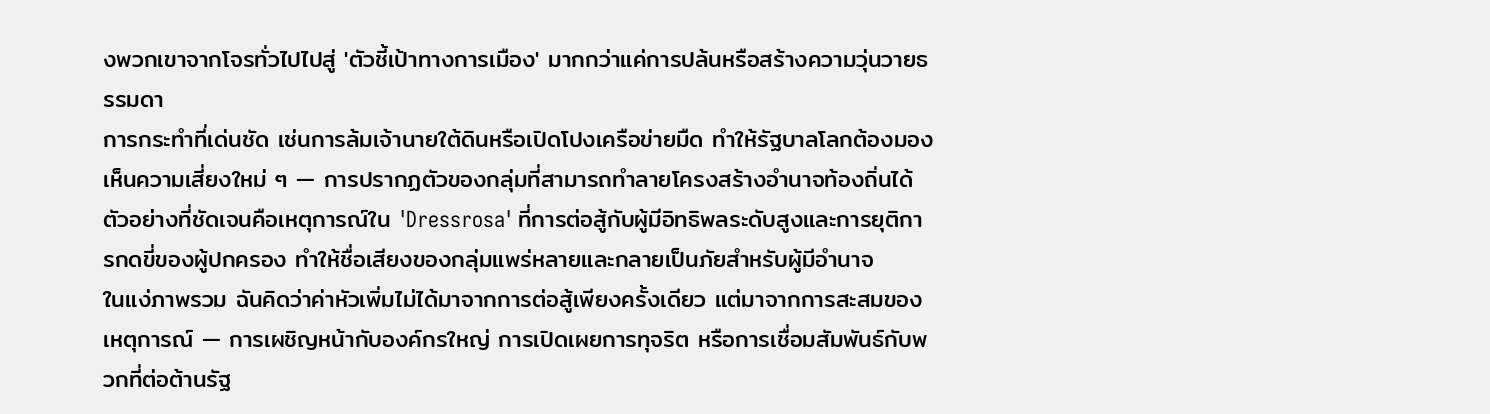งพวกเขาจากโจรทั่วไปไปสู่ 'ตัวชี้เป้าทางการเมือง' มากกว่าแค่การปล้นหรือสร้างความวุ่นวายธรรมดา
การกระทำที่เด่นชัด เช่นการล้มเจ้านายใต้ดินหรือเปิดโปงเครือข่ายมืด ทำให้รัฐบาลโลกต้องมองเห็นความเสี่ยงใหม่ ๆ — การปรากฏตัวของกลุ่มที่สามารถทำลายโครงสร้างอำนาจท้องถิ่นได้ ตัวอย่างที่ชัดเจนคือเหตุการณ์ใน 'Dressrosa' ที่การต่อสู้กับผู้มีอิทธิพลระดับสูงและการยุติการกดขี่ของผู้ปกครอง ทำให้ชื่อเสียงของกลุ่มแพร่หลายและกลายเป็นภัยสำหรับผู้มีอำนาจ
ในแง่ภาพรวม ฉันคิดว่าค่าหัวเพิ่มไม่ได้มาจากการต่อสู้เพียงครั้งเดียว แต่มาจากการสะสมของเหตุการณ์ — การเผชิญหน้ากับองค์กรใหญ่ การเปิดเผยการทุจริต หรือการเชื่อมสัมพันธ์กับพวกที่ต่อต้านรัฐ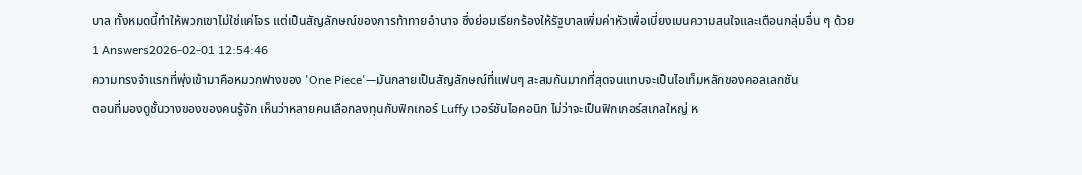บาล ทั้งหมดนี้ทำให้พวกเขาไม่ใช่แค่โจร แต่เป็นสัญลักษณ์ของการท้าทายอำนาจ ซึ่งย่อมเรียกร้องให้รัฐบาลเพิ่มค่าหัวเพื่อเบี่ยงเบนความสนใจและเตือนกลุ่มอื่น ๆ ด้วย
1 Answers2026-02-01 12:54:46
ความทรงจำแรกที่พุ่งเข้ามาคือหมวกฟางของ 'One Piece'—มันกลายเป็นสัญลักษณ์ที่แฟนๆ สะสมกันมากที่สุดจนแทบจะเป็นไอเท็มหลักของคอลเลกชัน
ตอนที่มองดูชั้นวางของของคนรู้จัก เห็นว่าหลายคนเลือกลงทุนกับฟิกเกอร์ Luffy เวอร์ชันไอคอนิก ไม่ว่าจะเป็นฟิกเกอร์สเกลใหญ่ ห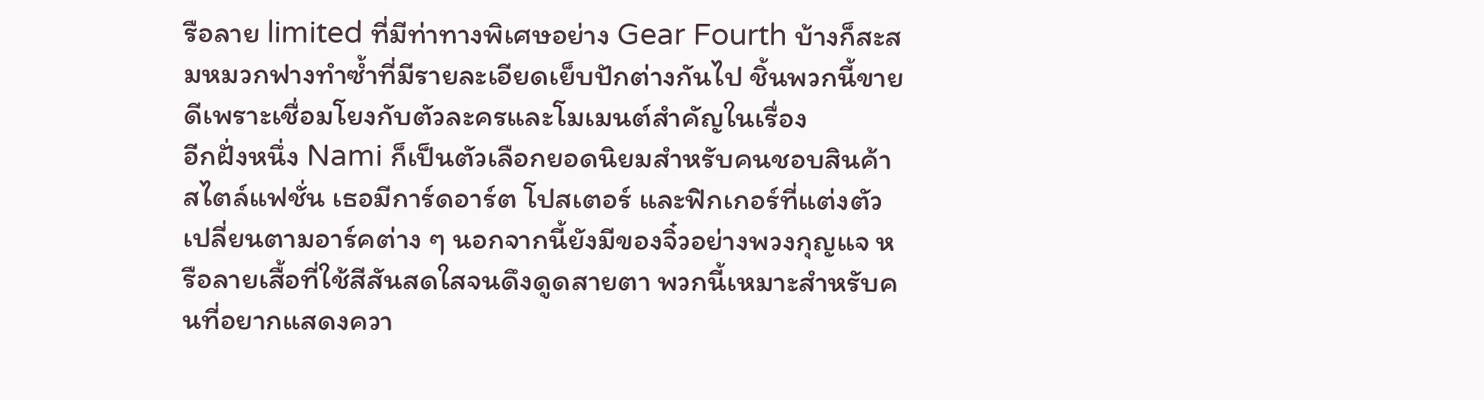รือลาย limited ที่มีท่าทางพิเศษอย่าง Gear Fourth บ้างก็สะสมหมวกฟางทำซ้ำที่มีรายละเอียดเย็บปักต่างกันไป ชิ้นพวกนี้ขายดีเพราะเชื่อมโยงกับตัวละครและโมเมนต์สำคัญในเรื่อง
อีกฝั่งหนึ่ง Nami ก็เป็นตัวเลือกยอดนิยมสำหรับคนชอบสินค้าสไตล์แฟชั่น เธอมีการ์ดอาร์ต โปสเตอร์ และฟิกเกอร์ที่แต่งตัวเปลี่ยนตามอาร์คต่าง ๆ นอกจากนี้ยังมีของจิ๋วอย่างพวงกุญแจ หรือลายเสื้อที่ใช้สีสันสดใสจนดึงดูดสายตา พวกนี้เหมาะสำหรับคนที่อยากแสดงควา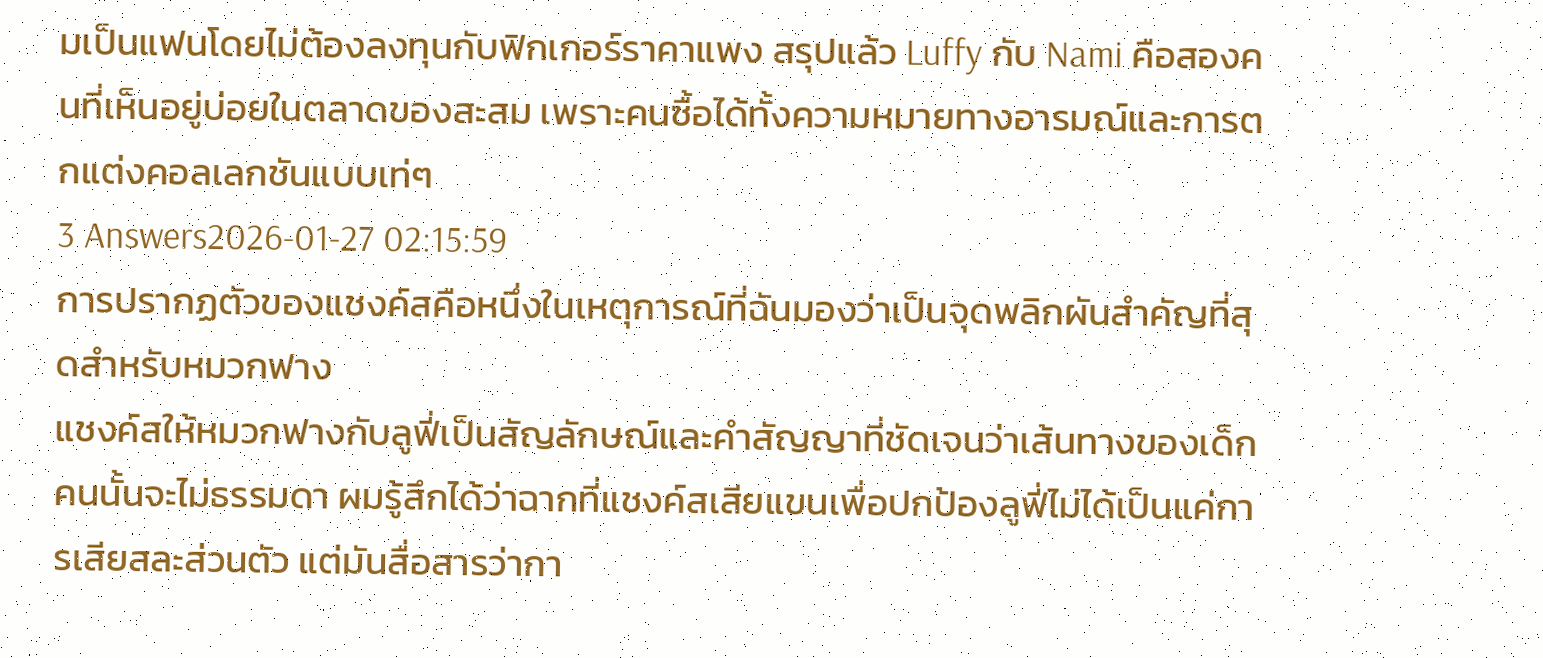มเป็นแฟนโดยไม่ต้องลงทุนกับฟิกเกอร์ราคาแพง สรุปแล้ว Luffy กับ Nami คือสองคนที่เห็นอยู่บ่อยในตลาดของสะสม เพราะคนซื้อได้ทั้งความหมายทางอารมณ์และการตกแต่งคอลเลกชันแบบเท่ๆ
3 Answers2026-01-27 02:15:59
การปรากฏตัวของแชงค์สคือหนึ่งในเหตุการณ์ที่ฉันมองว่าเป็นจุดพลิกผันสำคัญที่สุดสำหรับหมวกฟาง
แชงค์สให้หมวกฟางกับลูฟี่เป็นสัญลักษณ์และคำสัญญาที่ชัดเจนว่าเส้นทางของเด็กคนนั้นจะไม่ธรรมดา ผมรู้สึกได้ว่าฉากที่แชงค์สเสียแขนเพื่อปกป้องลูฟี่ไม่ได้เป็นแค่การเสียสละส่วนตัว แต่มันสื่อสารว่ากา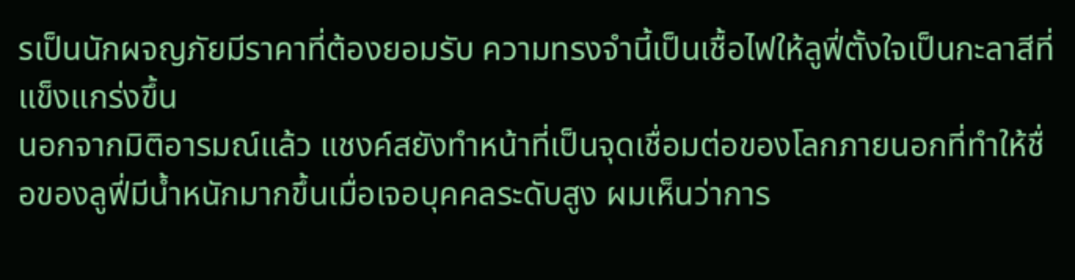รเป็นนักผจญภัยมีราคาที่ต้องยอมรับ ความทรงจำนี้เป็นเชื้อไฟให้ลูฟี่ตั้งใจเป็นกะลาสีที่แข็งแกร่งขึ้น
นอกจากมิติอารมณ์แล้ว แชงค์สยังทำหน้าที่เป็นจุดเชื่อมต่อของโลกภายนอกที่ทำให้ชื่อของลูฟี่มีน้ำหนักมากขึ้นเมื่อเจอบุคคลระดับสูง ผมเห็นว่าการ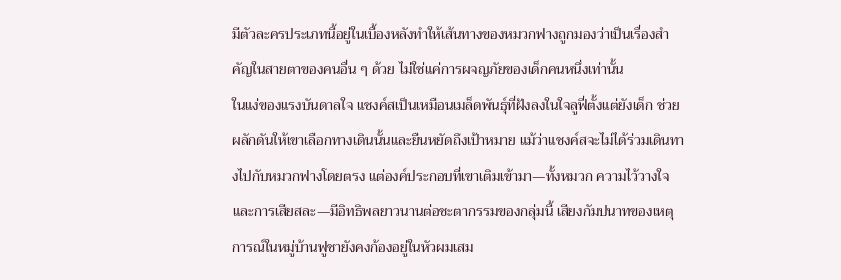มีตัวละครประเภทนี้อยู่ในเบื้องหลังทำให้เส้นทางของหมวกฟางถูกมองว่าเป็นเรื่องสำคัญในสายตาของคนอื่น ๆ ด้วย ไม่ใช่แค่การผจญภัยของเด็กคนหนึ่งเท่านั้น
ในแง่ของแรงบันดาลใจ แชงค์สเป็นเหมือนเมล็ดพันธุ์ที่ฝังลงในใจลูฟี่ตั้งแต่ยังเด็ก ช่วยผลักดันให้เขาเลือกทางเดินนั้นและยืนหยัดถึงเป้าหมาย แม้ว่าแชงค์สจะไม่ได้ร่วมเดินทางไปกับหมวกฟางโดยตรง แต่องค์ประกอบที่เขาเติมเข้ามา—ทั้งหมวก ความไว้วางใจ และการเสียสละ—มีอิทธิพลยาวนานต่อชะตากรรมของกลุ่มนี้ เสียงกัมปนาทของเหตุการณ์ในหมู่บ้านฟูชายังคงก้องอยู่ในหัวผมเสม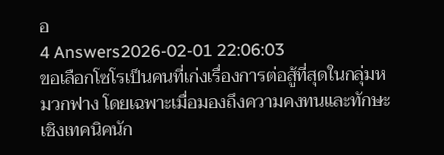อ
4 Answers2026-02-01 22:06:03
ขอเลือกโซโรเป็นคนที่เก่งเรื่องการต่อสู้ที่สุดในกลุ่มหมวกฟาง โดยเฉพาะเมื่อมองถึงความคงทนและทักษะเชิงเทคนิคนัก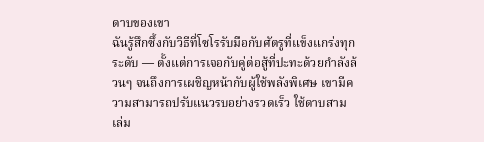ดาบของเขา
ฉันรู้สึกซึ้งกับวิธีที่โซโรรับมือกับศัตรูที่แข็งแกร่งทุกระดับ — ตั้งแต่การเจอกับคู่ต่อสู้ที่ปะทะด้วยกำลังล้วนๆ จนถึงการเผชิญหน้ากับผู้ใช้พลังพิเศษ เขามีความสามารถปรับแนวรบอย่างรวดเร็ว ใช้ดาบสามเล่ม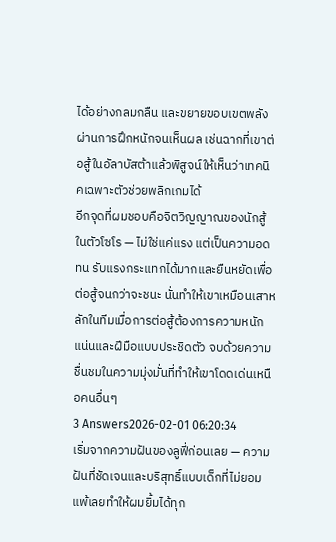ได้อย่างกลมกลืน และขยายขอบเขตพลังผ่านการฝึกหนักจนเห็นผล เช่นฉากที่เขาต่อสู้ในอัลาบัสต้าแล้วพิสูจน์ให้เห็นว่าเทคนิคเฉพาะตัวช่วยพลิกเกมได้
อีกจุดที่ผมชอบคือจิตวิญญาณของนักสู้ในตัวโซโร — ไม่ใช่แค่แรง แต่เป็นความอดทน รับแรงกระแทกได้มากและยืนหยัดเพื่อต่อสู้จนกว่าจะชนะ นั่นทำให้เขาเหมือนเสาหลักในทีมเมื่อการต่อสู้ต้องการความหนักแน่นและฝีมือแบบประชิดตัว จบด้วยความชื่นชมในความมุ่งมั่นที่ทำให้เขาโดดเด่นเหนือคนอื่นๆ
3 Answers2026-02-01 06:20:34
เริ่มจากความฝันของลูฟี่ก่อนเลย — ความฝันที่ชัดเจนและบริสุทธิ์แบบเด็กที่ไม่ยอมแพ้เลยทำให้ผมยิ้มได้ทุก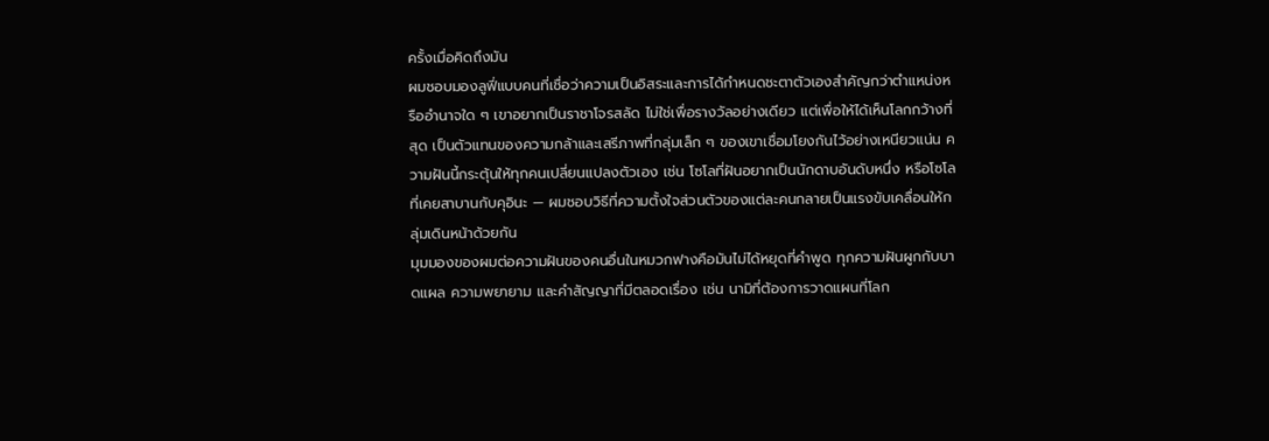ครั้งเมื่อคิดถึงมัน
ผมชอบมองลูฟี่แบบคนที่เชื่อว่าความเป็นอิสระและการได้กำหนดชะตาตัวเองสำคัญกว่าตำแหน่งหรืออำนาจใด ๆ เขาอยากเป็นราชาโจรสลัด ไม่ใช่เพื่อรางวัลอย่างเดียว แต่เพื่อให้ได้เห็นโลกกว้างที่สุด เป็นตัวแทนของความกล้าและเสรีภาพที่กลุ่มเล็ก ๆ ของเขาเชื่อมโยงกันไว้อย่างเหนียวแน่น ความฝันนี้กระตุ้นให้ทุกคนเปลี่ยนแปลงตัวเอง เช่น โซโลที่ฝันอยากเป็นนักดาบอันดับหนึ่ง หรือโซโลที่เคยสาบานกับคุอินะ — ผมชอบวิธีที่ความตั้งใจส่วนตัวของแต่ละคนกลายเป็นแรงขับเคลื่อนให้กลุ่มเดินหน้าด้วยกัน
มุมมองของผมต่อความฝันของคนอื่นในหมวกฟางคือมันไม่ได้หยุดที่คำพูด ทุกความฝันผูกกับบาดแผล ความพยายาม และคำสัญญาที่มีตลอดเรื่อง เช่น นามิที่ต้องการวาดแผนที่โลก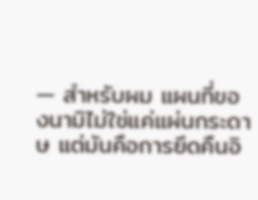— สำหรับผม แผนที่ของนามิไม่ใช่แค่แผ่นกระดาษ แต่มันคือการยึดคืนอิ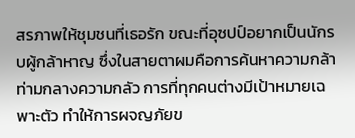สรภาพให้ชุมชนที่เธอรัก ขณะที่อุซปป์อยากเป็นนักรบผู้กล้าหาญ ซึ่งในสายตาผมคือการค้นหาความกล้าท่ามกลางความกลัว การที่ทุกคนต่างมีเป้าหมายเฉพาะตัว ทำให้การผจญภัยข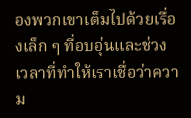องพวกเขาเต็มไปด้วยเรื่องเล็ก ๆ ที่อบอุ่นและช่วงเวลาที่ทำให้เราเชื่อว่าความ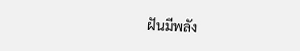ฝันมีพลัง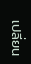เปลี่ยน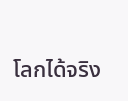โลกได้จริง